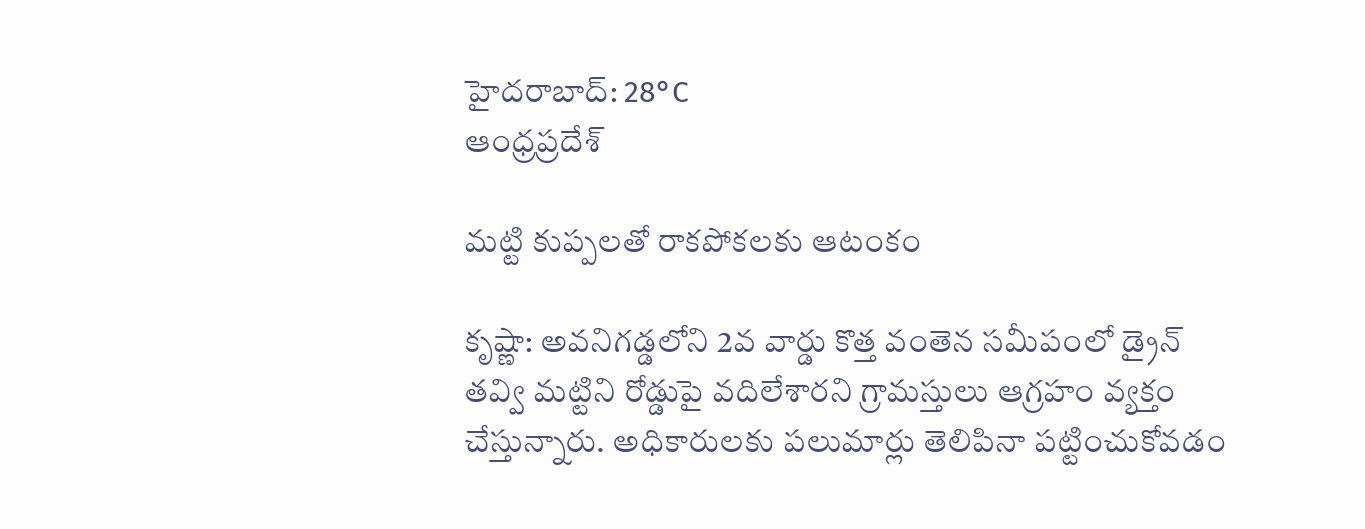హైదరాబాద్: 28°C
ఆంధ్రప్రదేశ్

మట్టి కుప్పలతో రాకపోకలకు ఆటంకం

కృష్ణా: అవనిగడ్డలోని 2వ వార్డు కొత్త వంతెన సమీపంలో డ్రైన్ తవ్వి మట్టిని రోడ్డుపై వదిలేశారని గ్రామస్తులు ఆగ్రహం వ్యక్తం చేస్తున్నారు. అధికారులకు పలుమార్లు తెలిపినా పట్టించుకోవడం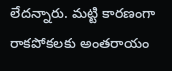లేదన్నారు. మట్టి కారణంగా రాకపోకలకు అంతరాయం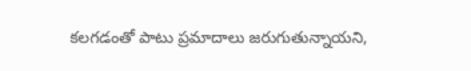కలగడంతో పాటు ప్రమాదాలు జరుగుతున్నాయని,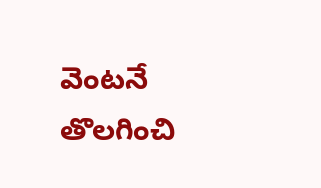వెంటనే తొలగించి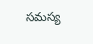సమస్య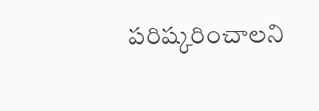పరిష్కరించాలని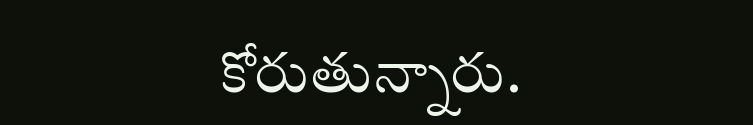కోరుతున్నారు.